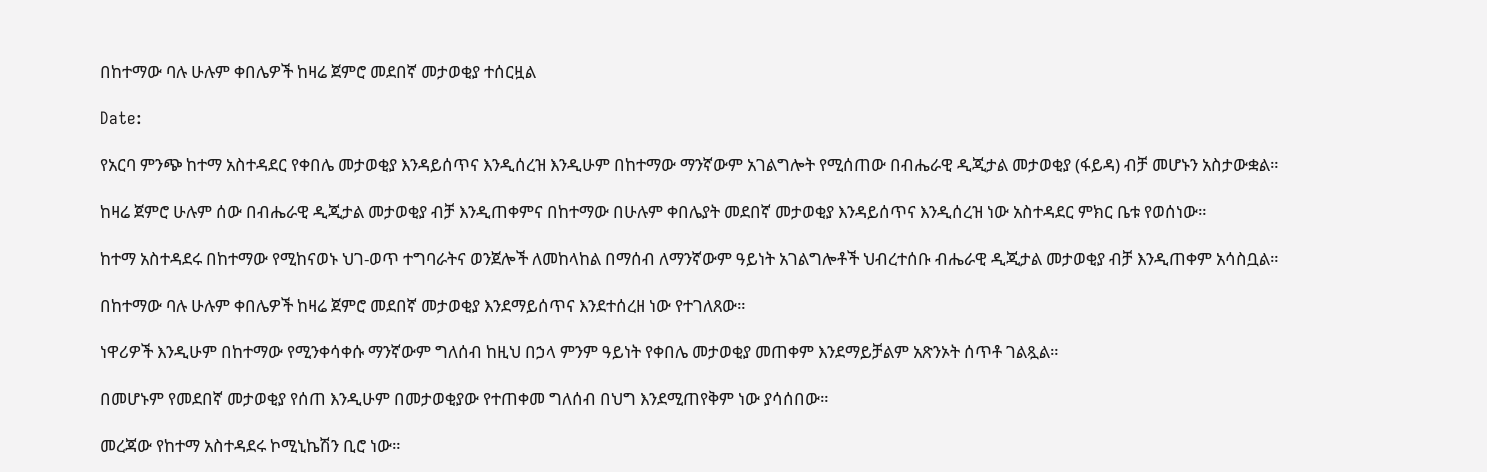በከተማው ባሉ ሁሉም ቀበሌዎች ከዛሬ ጀምሮ መደበኛ መታወቂያ ተሰርዟል

Date:

የአርባ ምንጭ ከተማ አስተዳደር የቀበሌ መታወቂያ እንዳይሰጥና እንዲሰረዝ እንዲሁም በከተማው ማንኛውም አገልግሎት የሚሰጠው በብሔራዊ ዲጂታል መታወቂያ (ፋይዳ) ብቻ መሆኑን አስታውቋል።

ከዛሬ ጀምሮ ሁሉም ሰው በብሔራዊ ዲጂታል መታወቂያ ብቻ እንዲጠቀምና በከተማው በሁሉም ቀበሌያት መደበኛ መታወቂያ እንዳይሰጥና እንዲሰረዝ ነው አስተዳደር ምክር ቤቱ የወሰነው።

ከተማ አስተዳደሩ በከተማው የሚከናወኑ ህገ-ወጥ ተግባራትና ወንጀሎች ለመከላከል በማሰብ ለማንኛውም ዓይነት አገልግሎቶች ህብረተሰቡ ብሔራዊ ዲጂታል መታወቂያ ብቻ እንዲጠቀም አሳስቧል።

በከተማው ባሉ ሁሉም ቀበሌዎች ከዛሬ ጀምሮ መደበኛ መታወቂያ እንደማይሰጥና እንደተሰረዘ ነው የተገለጸው።

ነዋሪዎች እንዲሁም በከተማው የሚንቀሳቀሱ ማንኛውም ግለሰብ ከዚህ በኃላ ምንም ዓይነት የቀበሌ መታወቂያ መጠቀም እንደማይቻልም አጽንኦት ሰጥቶ ገልጿል።

በመሆኑም የመደበኛ መታወቂያ የሰጠ እንዲሁም በመታወቂያው የተጠቀመ ግለሰብ በህግ እንደሚጠየቅም ነው ያሳሰበው።

መረጃው የከተማ አስተዳደሩ ኮሚኒኬሽን ቢሮ ነው።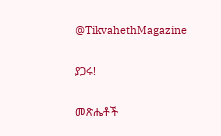@TikvahethMagazine

ያጋሩ!

መጽሔቶች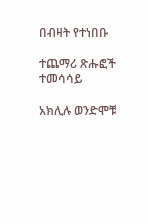በብዛት የተነበቡ

ተጨማሪ ጽሑፎች
ተመሳሳይ

አክሊሉ ወንድሞቹ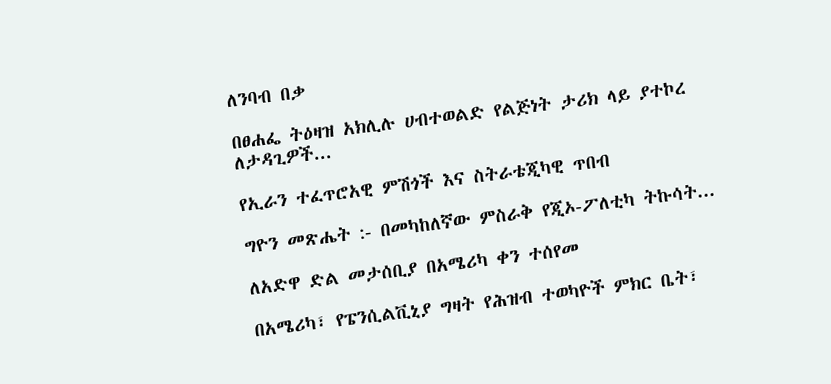ለንባብ በቃ

በፀሐፌ ትዕዛዝ አክሊሉ ሀብተወልድ የልጅነት ታሪክ ላይ ያተኮረ ለታዳጊዎች...

የኢራን ተፈጥሮአዊ ምሽጎች እና ስትራቴጂካዊ ጥበብ

ግዮን መጽሔት :- በመካከለኛው ምስራቅ የጂኦ-ፖለቲካ ትኩሳት...

ለአድዋ ድል መታሰቢያ በአሜሪካ ቀን ተሰየመ

በአሜሪካ፣ የፔንሲልቪኒያ ግዛት የሕዝብ ተወካዮች ምክር ቤት፣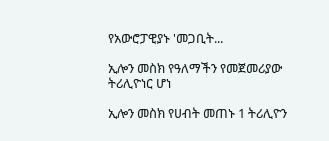የአውሮፓዊያኑ 'መጋቢት...

ኢሎን መስክ የዓለማችን የመጀመሪያው ትሪሊዮነር ሆነ

ኢሎን መስክ የሀብት መጠኑ 1 ትሪሊዮን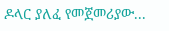ዶላር ያለፈ የመጀመሪያው...